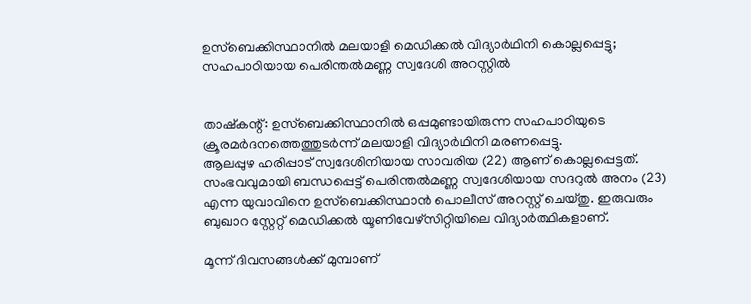ഉസ്ബെക്കിസ്ഥാനില്‍ മലയാളി മെഡിക്കല്‍ വിദ്യാര്‍ഥിനി കൊല്ലപ്പെട്ടു; സഹപാഠിയായ പെരിന്തല്‍മണ്ണ സ്വദേശി അറസ്റ്റില്‍


താഷ്‌കന്റ്: ഉസ്ബെക്കിസ്ഥാനില്‍ ഒപ്പമുണ്ടായിരുന്ന സഹപാഠിയുടെ ക്രൂരമർദനത്തെത്തുടർന്ന് മലയാളി വിദ്യാർഥിനി മരണപ്പെട്ടു.
ആലപ്പുഴ ഹരിപ്പാട് സ്വദേശിനിയായ സാവരിയ (22) ആണ് കൊല്ലപ്പെട്ടത്. സംഭവവുമായി ബന്ധപ്പെട്ട് പെരിന്തല്‍മണ്ണ സ്വദേശിയായ സദറുല്‍ അനം (23) എന്ന യുവാവിനെ ഉസ്ബെക്കിസ്ഥാൻ പൊലീസ് അറസ്റ്റ് ചെയ്തു. ഇരുവരും ബുഖാറ സ്റ്റേറ്റ് മെഡിക്കല്‍ യൂണിവേഴ്സിറ്റിയിലെ വിദ്യാർത്ഥികളാണ്.

മൂന്ന് ദിവസങ്ങള്‍ക്ക് മുമ്പാണ്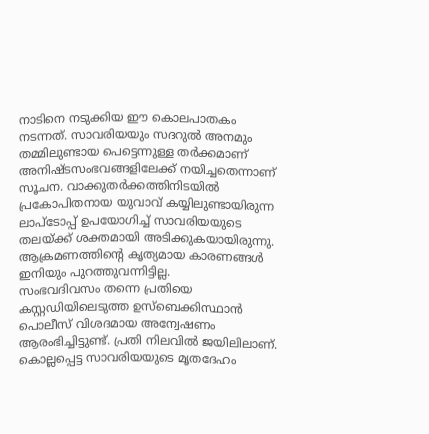നാടിനെ നടുക്കിയ ഈ കൊലപാതകം നടന്നത്. സാവരിയയും സദറുല്‍ അനമും തമ്മിലുണ്ടായ പെട്ടെന്നുള്ള തർക്കമാണ് അനിഷ്ടസംഭവങ്ങളിലേക്ക് നയിച്ചതെന്നാണ് സൂചന. വാക്കുതർക്കത്തിനിടയില്‍ പ്രകോപിതനായ യുവാവ് കയ്യിലുണ്ടായിരുന്ന ലാപ്ടോപ്പ് ഉപയോഗിച്ച്‌ സാവരിയയുടെ തലയ്ക്ക് ശക്തമായി അടിക്കുകയായിരുന്നു. ആക്രമണത്തിന്റെ കൃത്യമായ കാരണങ്ങള്‍ ഇനിയും പുറത്തുവന്നിട്ടില്ല.
സംഭവദിവസം തന്നെ പ്രതിയെ കസ്റ്റഡിയിലെടുത്ത ഉസ്ബെക്കിസ്ഥാൻ പൊലീസ് വിശദമായ അന്വേഷണം ആരംഭിച്ചിട്ടുണ്ട്. പ്രതി നിലവില്‍ ജയിലിലാണ്. കൊല്ലപ്പെട്ട സാവരിയയുടെ മൃതദേഹം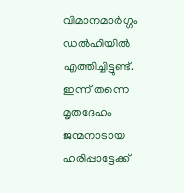വിമാനമാർഗ്ഗം ഡല്‍ഹിയില്‍ എത്തിച്ചിട്ടുണ്ട്. ഇന്ന് തന്നെ മൃതദേഹം ജന്മനാടായ ഹരിപ്പാട്ടേക്ക്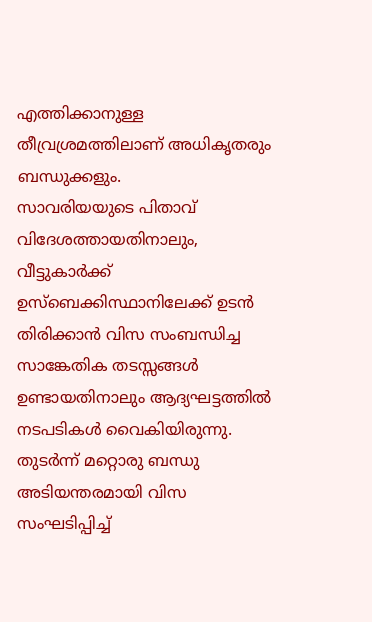എത്തിക്കാനുള്ള തീവ്രശ്രമത്തിലാണ് അധികൃതരും ബന്ധുക്കളും.
സാവരിയയുടെ പിതാവ് വിദേശത്തായതിനാലും, വീട്ടുകാർക്ക് ഉസ്ബെക്കിസ്ഥാനിലേക്ക് ഉടൻ തിരിക്കാൻ വിസ സംബന്ധിച്ച സാങ്കേതിക തടസ്സങ്ങള്‍ ഉണ്ടായതിനാലും ആദ്യഘട്ടത്തില്‍ നടപടികള്‍ വൈകിയിരുന്നു. തുടർന്ന് മറ്റൊരു ബന്ധു അടിയന്തരമായി വിസ സംഘടിപ്പിച്ച്‌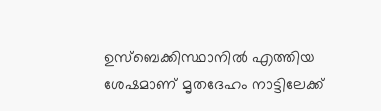ഉസ്ബെക്കിസ്ഥാനില്‍ എത്തിയ ശേഷമാണ് മൃതദേഹം നാട്ടിലേക്ക്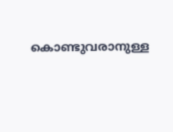കൊണ്ടുവരാനുള്ള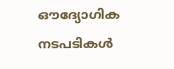ഔദ്യോഗിക നടപടികള്‍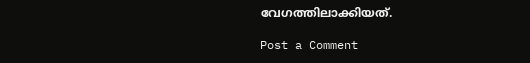വേഗത്തിലാക്കിയത്.

Post a Comment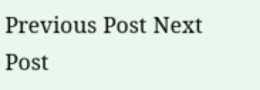Previous Post Next Post